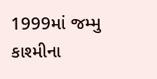1999માં જમ્મુ કાશ્મીના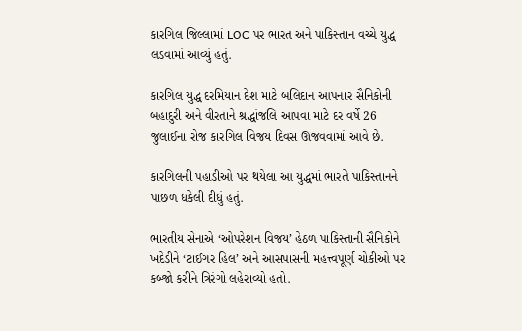કારગિલ જિલ્લામાં LOC પર ભારત અને પાકિસ્તાન વચ્ચે યુદ્ધ લડવામાં આવ્યું હતું.

કારગિલ યુદ્ધ દરમિયાન દેશ માટે બલિદાન આપનાર સૈનિકોની બહાદુરી અને વીરતાને શ્રદ્ધાંજલિ આપવા માટે દર વર્ષે 26 જુલાઈના રોજ કારગિલ વિજય દિવસ ઊજવવામાં આવે છે.

કારગિલની પહાડીઓ પર થયેલા આ યુદ્ધમાં ભારતે પાકિસ્તાનને પાછળ ધકેલી દીધું હતું.

ભારતીય સેનાએ ‘ઓપરેશન વિજય’ હેઠળ પાકિસ્તાની સૈનિકોને ખદેડીને ‘ટાઈગર હિલ’ અને આસપાસની મહત્ત્વપૂર્ણ ચોકીઓ પર કબ્જો કરીને ત્રિરંગો લહેરાવ્યો હતો.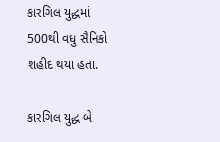કારગિલ યુદ્ધમાં 500થી વધુ સૈનિકો શહીદ થયા હતા.

કારગિલ યુદ્ધ બે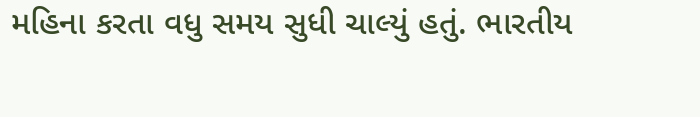મહિના કરતા વધુ સમય સુધી ચાલ્યું હતું. ભારતીય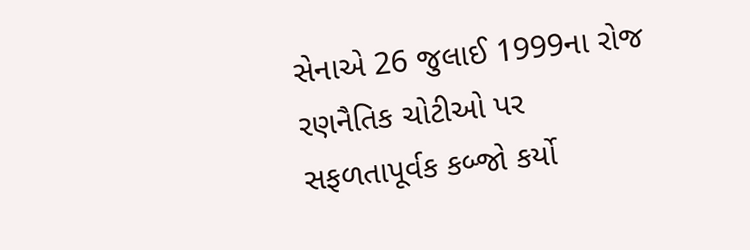સેનાએ 26 જુલાઈ 1999ના રોજ રણનૈતિક ચોટીઓ પર સફળતાપૂર્વક કબ્જો કર્યો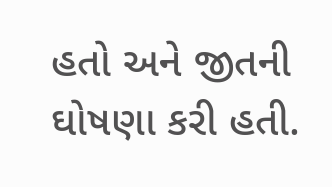હતો અને જીતની ઘોષણા કરી હતી.